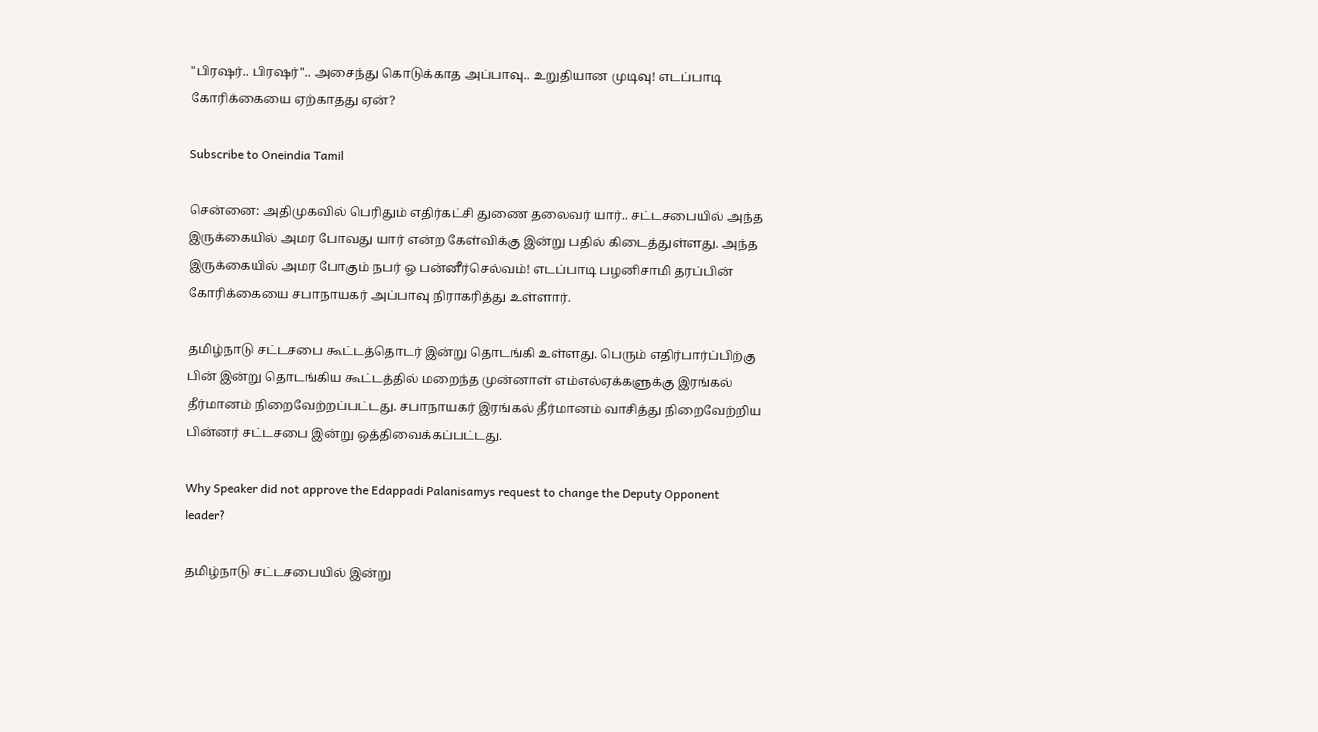"பிரஷர்.. பிரஷர்".. அசைந்து கொடுக்காத அப்பாவு.. உறுதியான முடிவு! எடப்பாடி கோரிக்கையை ஏற்காதது ஏன்?

Subscribe to Oneindia Tamil

சென்னை: அதிமுகவில் பெரிதும் எதிர்கட்சி துணை தலைவர் யார்.. சட்டசபையில் அந்த இருக்கையில் அமர போவது யார் என்ற கேள்விக்கு இன்று பதில் கிடைத்துள்ளது. அந்த இருக்கையில் அமர போகும் நபர் ஓ பன்னீர்செல்வம்! எடப்பாடி பழனிசாமி தரப்பின் கோரிக்கையை சபாநாயகர் அப்பாவு நிராகரித்து உள்ளார்.

தமிழ்நாடு சட்டசபை கூட்டத்தொடர் இன்று தொடங்கி உள்ளது. பெரும் எதிர்பார்ப்பிற்கு பின் இன்று தொடங்கிய கூட்டத்தில் மறைந்த முன்னாள் எம்எல்ஏக்களுக்கு இரங்கல் தீர்மானம் நிறைவேற்றப்பட்டது. சபாநாயகர் இரங்கல் தீர்மானம் வாசித்து நிறைவேற்றிய பின்னர் சட்டசபை இன்று ஒத்திவைக்கப்பட்டது.

Why Speaker did not approve the Edappadi Palanisamys request to change the Deputy Opponent leader?

தமிழ்நாடு சட்டசபையில் இன்று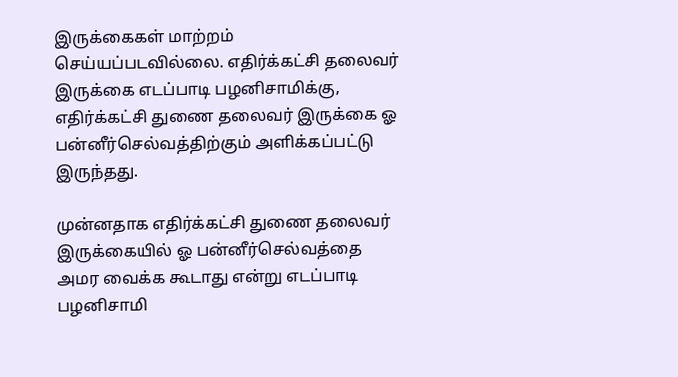இருக்கைகள் மாற்றம் செய்யப்படவில்லை. எதிர்க்கட்சி தலைவர் இருக்கை எடப்பாடி பழனிசாமிக்கு, எதிர்க்கட்சி துணை தலைவர் இருக்கை ஓ பன்னீர்செல்வத்திற்கும் அளிக்கப்பட்டு இருந்தது.

முன்னதாக எதிர்க்கட்சி துணை தலைவர் இருக்கையில் ஓ பன்னீர்செல்வத்தை அமர வைக்க கூடாது என்று எடப்பாடி பழனிசாமி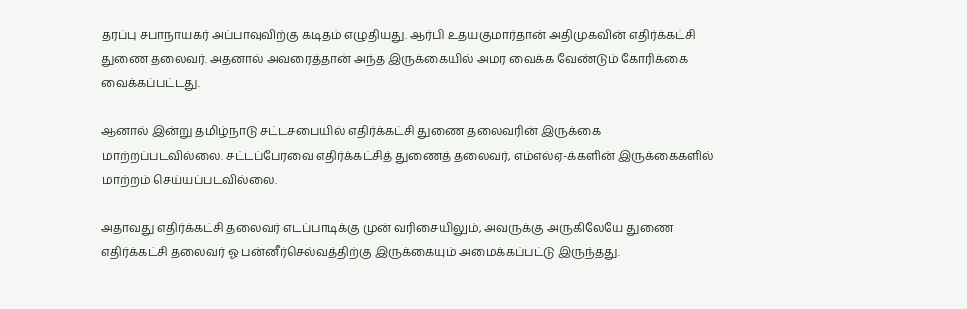தரப்பு சபாநாயகர் அப்பாவுவிற்கு கடிதம் எழுதியது. ஆர்பி உதயகுமார்தான் அதிமுகவின் எதிர்க்கட்சி துணை தலைவர். அதனால் அவரைத்தான் அந்த இருக்கையில் அமர வைக்க வேண்டும் கோரிக்கை வைக்கப்பட்டது.

ஆனால் இன்று தமிழ்நாடு சட்டசபையில் எதிர்க்கட்சி துணை தலைவரின் இருக்கை மாற்றப்படவில்லை. சட்டப்பேரவை எதிர்க்கட்சித் துணைத் தலைவர், எம்எல்ஏ-க்களின் இருக்கைகளில் மாற்றம் செய்யப்படவில்லை.

அதாவது எதிர்க்கட்சி தலைவர் எடப்பாடிக்கு முன் வரிசையிலும், அவருக்கு அருகிலேயே துணை எதிர்க்கட்சி தலைவர் ஓ பன்னீர்செல்வத்திற்கு இருக்கையும் அமைக்கப்பட்டு இருந்தது.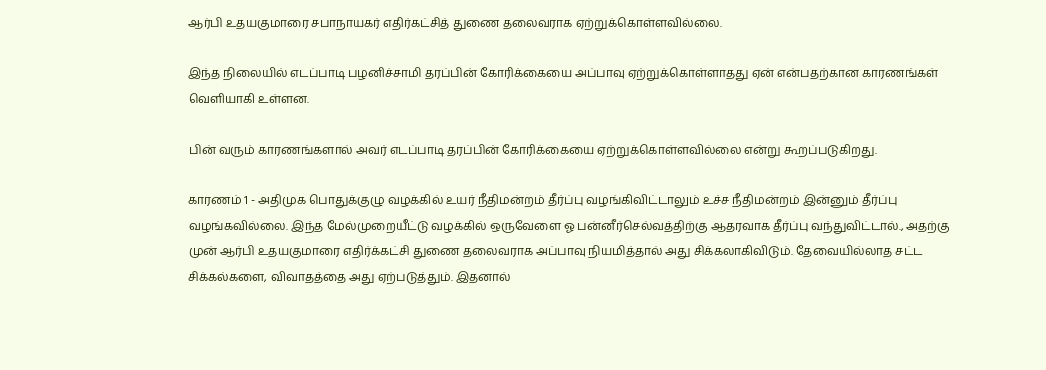ஆர்பி உதயகுமாரை சபாநாயகர் எதிர்கட்சித் துணை தலைவராக ஏற்றுக்கொள்ளவில்லை.

இந்த நிலையில் எடப்பாடி பழனிச்சாமி தரப்பின் கோரிக்கையை அப்பாவு ஏற்றுக்கொள்ளாதது ஏன் என்பதற்கான காரணங்கள் வெளியாகி உள்ளன.

பின் வரும் காரணங்களால் அவர் எடப்பாடி தரப்பின் கோரிக்கையை ஏற்றுக்கொள்ளவில்லை என்று கூறப்படுகிறது.

காரணம் 1 - அதிமுக பொதுக்குழு வழக்கில் உயர் நீதிமன்றம் தீர்ப்பு வழங்கிவிட்டாலும் உச்ச நீதிமன்றம் இன்னும் தீர்ப்பு வழங்கவில்லை. இந்த மேல்முறையீட்டு வழக்கில் ஒருவேளை ஓ பன்னீர்செல்வத்திற்கு ஆதரவாக தீர்ப்பு வந்துவிட்டால்., அதற்கு முன் ஆர்பி உதயகுமாரை எதிர்க்கட்சி துணை தலைவராக அப்பாவு நியமித்தால் அது சிக்கலாகிவிடும். தேவையில்லாத சட்ட சிக்கல்களை, விவாதத்தை அது ஏற்படுத்தும். இதனால்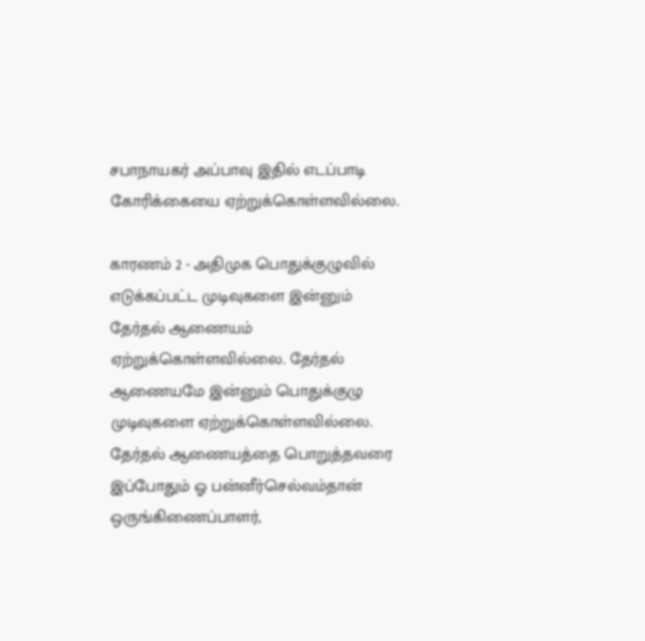சபாநாயகர் அப்பாவு இதில் எடப்பாடி கோரிக்கையை ஏற்றுக்கொள்ளவில்லை.

காரணம் 2 - அதிமுக பொதுக்குழுவில் எடுக்கப்பட்ட முடிவுகளை இன்னும் தேர்தல் ஆணையம் ஏற்றுக்கொள்ளவில்லை. தேர்தல் ஆணையமே இன்னும் பொதுக்குழு முடிவுகளை ஏற்றுக்கொள்ளவில்லை. தேர்தல் ஆணையத்தை பொறுத்தவரை இப்போதும் ஓ பன்னீர்செல்வம்தான் ஒருங்கிணைப்பாளர்,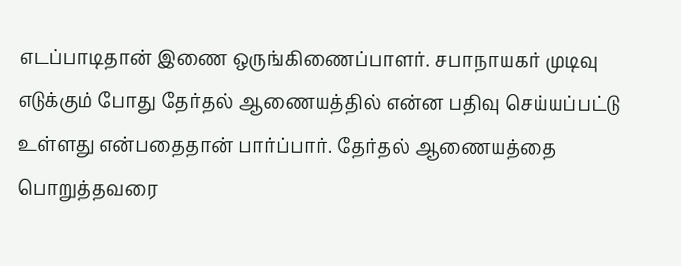எடப்பாடிதான் இணை ஒருங்கிணைப்பாளர். சபாநாயகர் முடிவு எடுக்கும் போது தேர்தல் ஆணையத்தில் என்ன பதிவு செய்யப்பட்டு உள்ளது என்பதைதான் பார்ப்பார். தேர்தல் ஆணையத்தை பொறுத்தவரை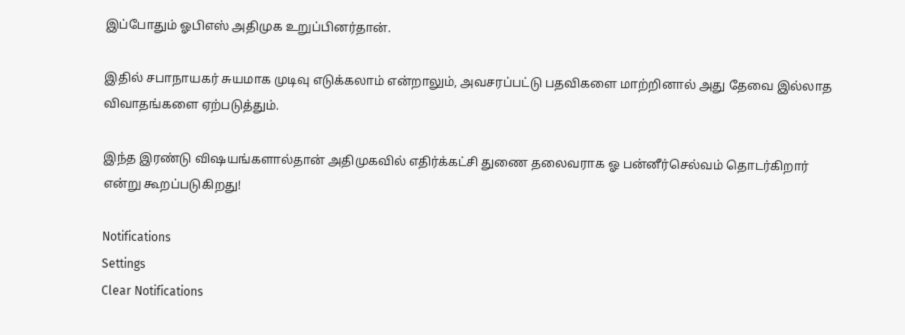இப்போதும் ஓபிஎஸ் அதிமுக உறுப்பினர்தான்.

இதில் சபாநாயகர் சுயமாக முடிவு எடுக்கலாம் என்றாலும், அவசரப்பட்டு பதவிகளை மாற்றினால் அது தேவை இல்லாத விவாதங்களை ஏற்படுத்தும்.

இந்த இரண்டு விஷயங்களால்தான் அதிமுகவில் எதிர்க்கட்சி துணை தலைவராக ஓ பன்னீர்செல்வம் தொடர்கிறார் என்று கூறப்படுகிறது!

Notifications
Settings
Clear Notifications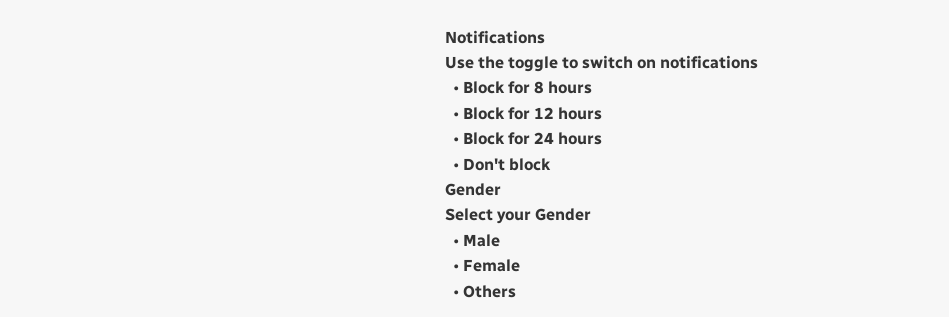Notifications
Use the toggle to switch on notifications
  • Block for 8 hours
  • Block for 12 hours
  • Block for 24 hours
  • Don't block
Gender
Select your Gender
  • Male
  • Female
  • Others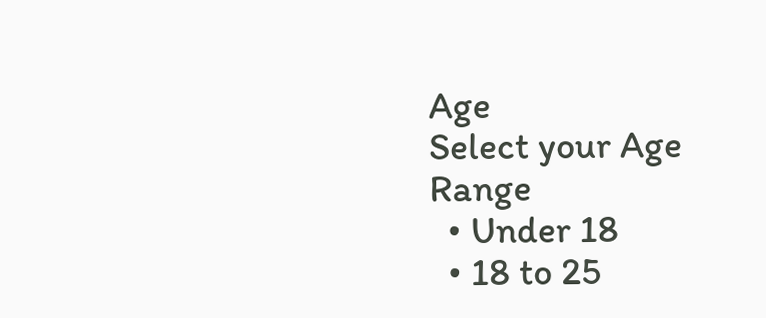Age
Select your Age Range
  • Under 18
  • 18 to 25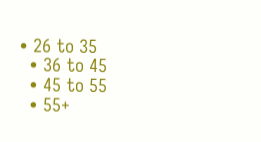• 26 to 35
  • 36 to 45
  • 45 to 55
  • 55+